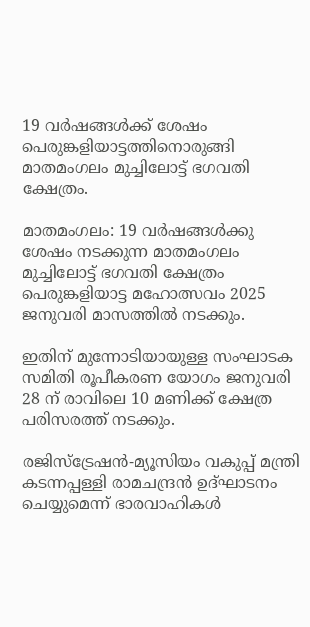19 വര്‍ഷങ്ങള്‍ക്ക് ശേഷം പെരുങ്കളിയാട്ടത്തിനൊരുങ്ങി മാതമംഗലം മുച്ചിലോട്ട് ഭഗവതി ക്ഷേത്രം.

മാതമംഗലം: 19 വര്‍ഷങ്ങള്‍ക്കു ശേഷം നടക്കുന്ന മാതമംഗലം മുച്ചിലോട്ട് ഭഗവതി ക്ഷേത്രം പെരുങ്കളിയാട്ട മഹോത്സവം 2025 ജനുവരി മാസത്തില്‍ നടക്കും.

ഇതിന് മുന്നോടിയായുള്ള സംഘാടക സമിതി രൂപീകരണ യോഗം ജനുവരി 28 ന് രാവിലെ 10 മണിക്ക് ക്ഷേത്ര പരിസരത്ത് നടക്കും.

രജിസ്‌ട്രേഷന്‍-മ്യൂസിയം വകുപ്പ് മന്ത്രി കടന്നപ്പള്ളി രാമചന്ദ്രന്‍ ഉദ്ഘാടനം ചെയ്യുമെന്ന് ഭാരവാഹികള്‍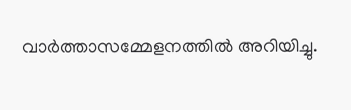വാര്‍ത്താസമ്മേളനത്തില്‍ അറിയിച്ചു.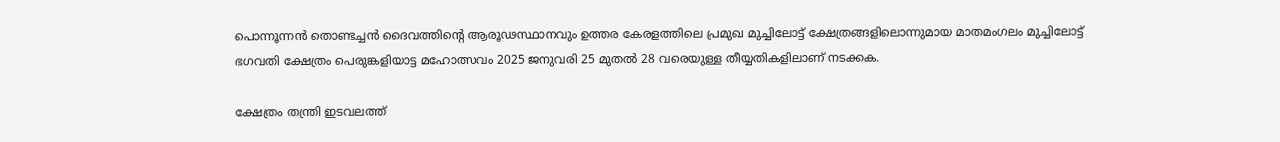പൊന്നൂന്നന്‍ തൊണ്ടച്ചന്‍ ദൈവത്തിന്റെ ആരൂഢസ്ഥാനവും ഉത്തര കേരളത്തിലെ പ്രമുഖ മുച്ചിലോട്ട് ക്ഷേത്രങ്ങളിലൊന്നുമായ മാതമംഗലം മുച്ചിലോട്ട് ഭഗവതി ക്ഷേത്രം പെരുങ്കളിയാട്ട മഹോത്സവം 2025 ജനുവരി 25 മുതല്‍ 28 വരെയുള്ള തീയ്യതികളിലാണ് നടക്കക.

ക്ഷേത്രം തന്ത്രി ഇടവലത്ത്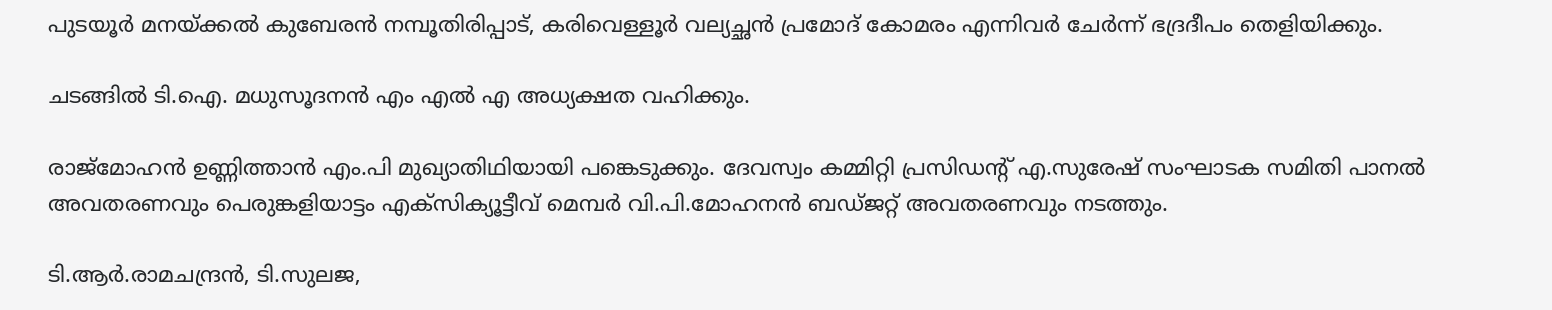പുടയൂര്‍ മനയ്ക്കല്‍ കുബേരന്‍ നമ്പൂതിരിപ്പാട്, കരിവെള്ളൂര്‍ വല്യച്ഛന്‍ പ്രമോദ് കോമരം എന്നിവര്‍ ചേര്‍ന്ന് ഭദ്രദീപം തെളിയിക്കും.

ചടങ്ങില്‍ ടി.ഐ. മധുസൂദനന്‍ എം എല്‍ എ അധ്യക്ഷത വഹിക്കും.

രാജ്‌മോഹന്‍ ഉണ്ണിത്താന്‍ എം.പി മുഖ്യാതിഥിയായി പങ്കെടുക്കും. ദേവസ്വം കമ്മിറ്റി പ്രസിഡന്റ് എ.സുരേഷ് സംഘാടക സമിതി പാനല്‍ അവതരണവും പെരുങ്കളിയാട്ടം എക്‌സിക്യൂട്ടീവ് മെമ്പര്‍ വി.പി.മോഹനന്‍ ബഡ്ജറ്റ് അവതരണവും നടത്തും.

ടി.ആര്‍.രാമചന്ദ്രന്‍, ടി.സുലജ,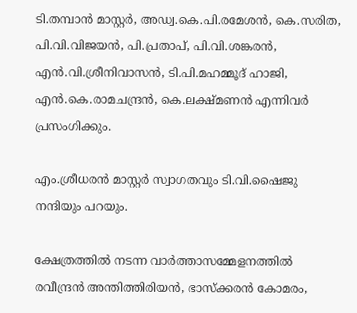ടി.തമ്പാന്‍ മാസ്റ്റര്‍, അഡ്വ.കെ.പി.രമേശന്‍, കെ.സരിത, പി.വി.വിജയന്‍, പി.പ്രതാപ്, പി.വി.ശങ്കരന്‍, എന്‍.വി.ശ്രീനിവാസന്‍, ടി.പി.മഹമ്മൂദ് ഹാജി, എന്‍.കെ.രാമചന്ദ്രന്‍, കെ.ലക്ഷ്മണന്‍ എന്നിവര്‍ പ്രസംഗിക്കും.

എം.ശ്രീധരന്‍ മാസ്റ്റര്‍ സ്വാഗതവും ടി.വി.ഷൈജു നന്ദിയും പറയും.

ക്ഷേത്രത്തില്‍ നടന്ന വാര്‍ത്താസമ്മേളനത്തില്‍ രവീന്ദ്രന്‍ അന്തിത്തിരിയന്‍, ഭാസ്‌ക്കരന്‍ കോമരം,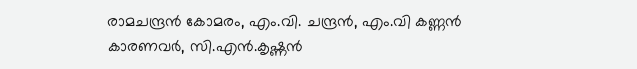രാമചന്ദ്രന്‍ കോമരം, എം.വി. ചന്ദ്രന്‍, എം.വി കണ്ണന്‍ കാരണവര്‍, സി.എന്‍.കൃഷ്ണന്‍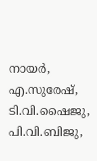നായര്‍, എ.സുരേഷ്, ടി.വി.ഷൈജു, പി.വി.ബിജു,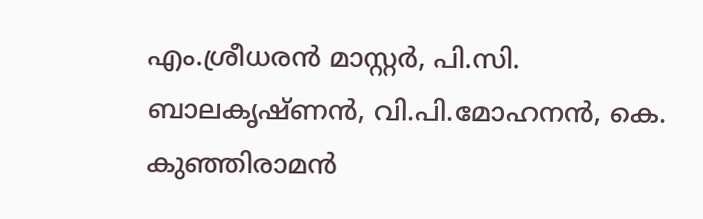എം.ശ്രീധരന്‍ മാസ്റ്റര്‍, പി.സി. ബാലകൃഷ്ണന്‍, വി.പി.മോഹനന്‍, കെ. കുഞ്ഞിരാമന്‍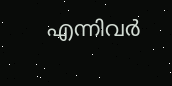എന്നിവര്‍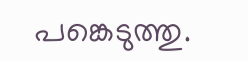പങ്കെടുത്തു.